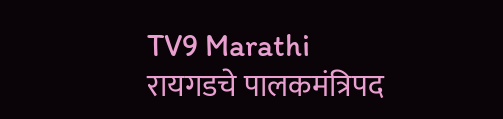TV9 Marathi
रायगडचे पालकमंत्रिपद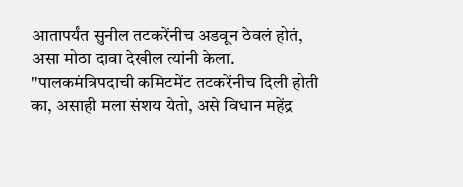आतापर्यंत सुनील तटकरेंनीच अडवून ठेवलं होतं, असा मोठा दावा देखील त्यांनी केला. "पालकमंत्रिपदाची कमिटमेंट तटकरेंनीच दिली होती का, असाही मला संशय येतो, असे विधान महेंद्र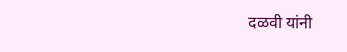दळवी यांनी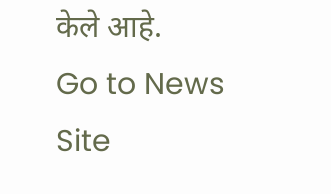केले आहे.
Go to News Site